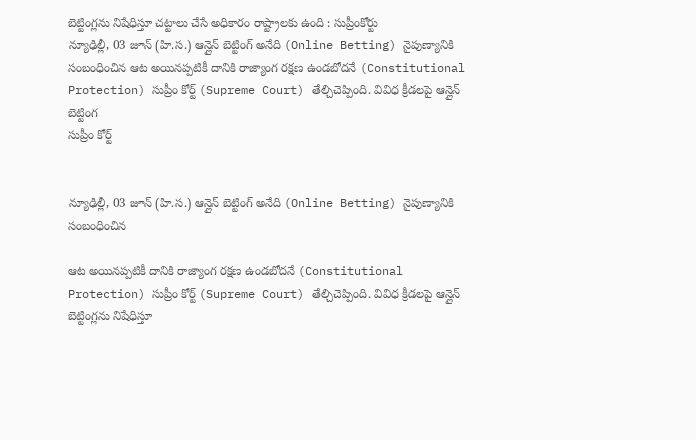బెట్టింగ్లను నిషేధిస్తూ చట్టాలు చేసే అధికారం రాష్ట్రాలకు ఉంది : సుప్రీంకోర్టు
న్యూఢిల్లీ, 03 జూన్ (హి.స.) ఆన్లైన్ బెట్టింగ్ అనేది (Online Betting) నైపుణ్యానికి సంబంధించిన ఆట అయినప్పటికీ దానికి రాజ్యాంగ రక్షణ ఉండబోదనే (Constitutional Protection) సుప్రీం కోర్ట్ (Supreme Court) తేల్చిచెప్పింది. వివిధ క్రీడలపై ఆన్లైన్ బెట్టింగ
సుప్రీం కోర్ట్


న్యూఢిల్లీ, 03 జూన్ (హి.స.) ఆన్లైన్ బెట్టింగ్ అనేది (Online Betting) నైపుణ్యానికి సంబంధించిన

ఆట అయినప్పటికీ దానికి రాజ్యాంగ రక్షణ ఉండబోదనే (Constitutional Protection) సుప్రీం కోర్ట్ (Supreme Court) తేల్చిచెప్పింది. వివిధ క్రీడలపై ఆన్లైన్ బెట్టింగ్లను నిషేధిస్తూ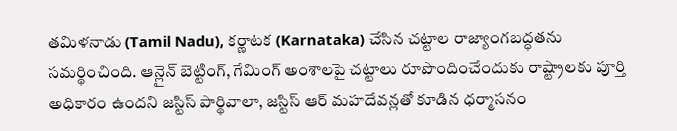తమిళనాడు (Tamil Nadu), కర్ణాటక (Karnataka) చేసిన చట్టాల రాజ్యాంగబద్ధతను సమర్థించింది. ఆన్లైన్ బెట్టింగ్, గేమింగ్ అంశాలపై చట్టాలు రూపొందించేందుకు రాష్ట్రాలకు పూర్తి అధికారం ఉందని జస్టిస్ పార్థివాలా, జస్టిస్ ఆర్ మహదేవన్లతో కూడిన ధర్మాసనం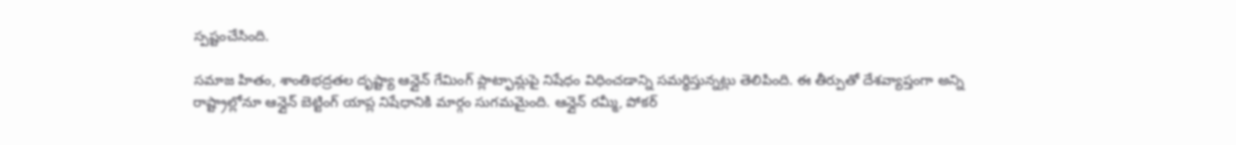స్పష్టంచేసింది.

సమాజ హితం, శాంతిభద్రతల దృష్ట్యా ఆన్లైన్ గేమింగ్ ప్లాట్ఫామ్లపై నిషేధం విధించడాన్ని సమర్థిస్తున్నట్లు తెలిపింది. ఈ తీర్పుతో దేశవ్యాప్తంగా అన్ని రాష్ట్రాల్లోనూ ఆన్లైన్ బెట్టింగ్ యాప్ల నిషేధానికి మార్గం సుగమమైంది. ఆన్లైన్ రమ్మీ, పోకర్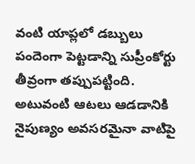వంటి యాప్లలో డబ్బులు పందెంగా పెట్టడాన్ని సుప్రీంకోర్టు తీవ్రంగా తప్పుపట్టింది. అటువంటి ఆటలు ఆడడానికి నైపుణ్యం అవసరమైనా వాటిపై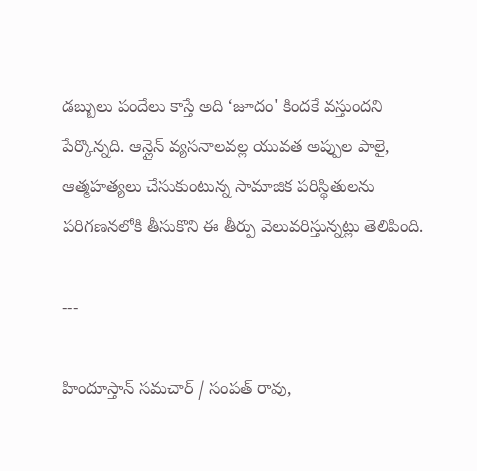డబ్బులు పందేలు కాస్తే అది ‘జూదం' కిందకే వస్తుందని పేర్కొన్నది. ఆన్లైన్ వ్యసనాలవల్ల యువత అప్పుల పాలై, ఆత్మహత్యలు చేసుకుంటున్న సామాజిక పరిస్థితులను పరిగణనలోకి తీసుకొని ఈ తీర్పు వెలువరిస్తున్నట్లు తెలిపింది.

---

హిందూస్తాన్ సమచార్ / సంపత్ రావు,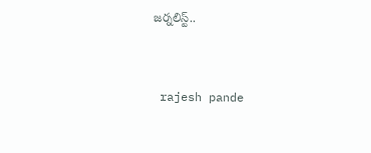జర్నలిస్ట్..


 rajesh pande